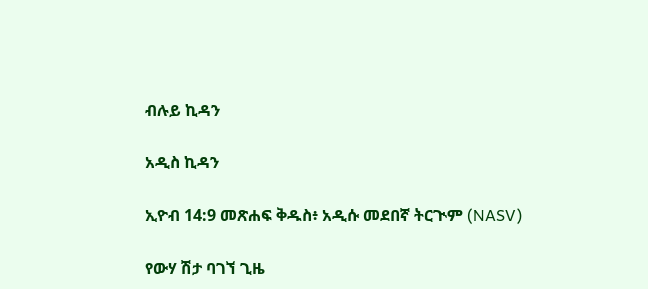ብሉይ ኪዳን

አዲስ ኪዳን

ኢዮብ 14:9 መጽሐፍ ቅዱስ፥ አዲሱ መደበኛ ትርጒም (NASV)

የውሃ ሽታ ባገኘ ጊዜ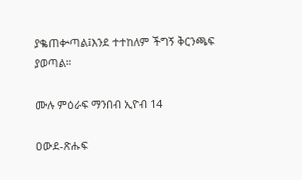ያቈጠቍጣል፤እንደ ተተከለም ችግኝ ቅርንጫፍ ያወጣል።

ሙሉ ምዕራፍ ማንበብ ኢዮብ 14

ዐውደ-ጽሑፍ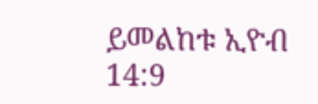ይመልከቱ ኢዮብ 14:9